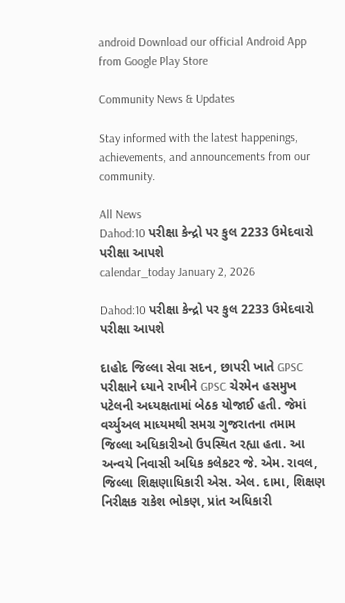android Download our official Android App from Google Play Store

Community News & Updates

Stay informed with the latest happenings, achievements, and announcements from our community.

All News
Dahod:10 પરીક્ષા કેન્દ્રો પર કુલ 2233 ઉમેદવારો પરીક્ષા આપશે
calendar_today January 2, 2026

Dahod:10 પરીક્ષા કેન્દ્રો પર કુલ 2233 ઉમેદવારો પરીક્ષા આપશે

દાહોદ જિલ્લા સેવા સદન, છાપરી ખાતે GPSC પરીક્ષાને ધ્યાને રાખીને GPSC ચેરમેન હસમુખ પટેલની અધ્યક્ષતામાં બેઠક યોજાઈ હતી. જેમાં વર્ચ્યુઅલ માધ્યમથી સમગ્ર ગુજરાતના તમામ જિલ્લા અધિકારીઓ ઉપસ્થિત રહ્યા હતા. આ અન્વયે નિવાસી અધિક કલેકટર જે. એમ. રાવલ, જિલ્લા શિક્ષણાધિકારી એસ. એલ. દામા, શિક્ષણ નિરીક્ષક રાકેશ ભોકણ, પ્રાંત અધિકારી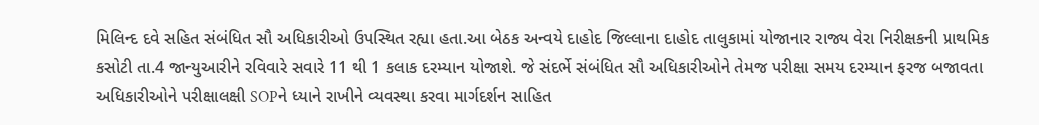મિલિન્દ દવે સહિત સંબંધિત સૌ અધિકારીઓ ઉપસ્થિત રહ્યા હતા.આ બેઠક અન્વયે દાહોદ જિલ્લાના દાહોદ તાલુકામાં યોજાનાર રાજ્ય વેરા નિરીક્ષકની પ્રાથમિક કસોટી તા.4 જાન્યુઆરીને રવિવારે સવારે 11 થી 1 કલાક દરમ્યાન યોજાશે. જે સંદર્ભે સંબંધિત સૌ અધિકારીઓને તેમજ પરીક્ષા સમય દરમ્યાન ફરજ બજાવતા અધિકારીઓને પરીક્ષાલક્ષી SOPને ધ્યાને રાખીને વ્યવસ્થા કરવા માર્ગદર્શન સાહિત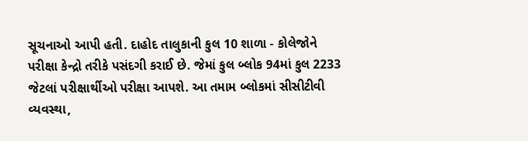સૂચનાઓ આપી હતી. દાહોદ તાલુકાની કુલ 10 શાળા - કોલેજોને પરીક્ષા કેન્દ્રો તરીકે પસંદગી કરાઈ છે. જેમાં કુલ બ્લોક 94માં કુલ 2233 જેટલાં પરીક્ષાર્થીઓ પરીક્ષા આપશે. આ તમામ બ્લોકમાં સીસીટીવી વ્યવસ્થા,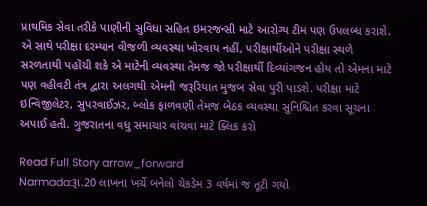પ્રાથમિક સેવા તરીકે પાણીની સુવિધા સહિત ઇમરજન્સી માટે આરોગ્ય ટીમ પણ ઉપલબ્ધ કરાશે. એ સાથે પરીક્ષા દરમ્યાન વીજળી વ્યવસ્થા ખોરવાય નહીં, પરીક્ષાર્થીઓને પરીક્ષા સ્થળે સરળતાથી પહોંચી શકે એ માટેની વ્યવસ્થા તેમજ જો પરીક્ષાર્થી દિવ્યાંગજન હોય તો એમના માટે પણ વહીવટી તંત્ર દ્વારા અલગથી એમની જરૂરિયાત મુજબ સેવા પુરી પાડશે. પરીક્ષા માટે ઇન્વિજીલેટર, સુપરવાઈઝર, બ્લોક ફાળવણી તેમજ બેઠક વ્યવસ્થા સુનિશ્ચિત કરવા સૂચના અપાઈ હતી. ગુજરાતના વધુ સમાચાર વાંચવા માટે ક્લિક કરો

Read Full Story arrow_forward
Narmada:રૂા.20 લાખના ખર્ચે બનેલો ચેકડેમ 3 વર્ષમાં જ તૂટી ગયો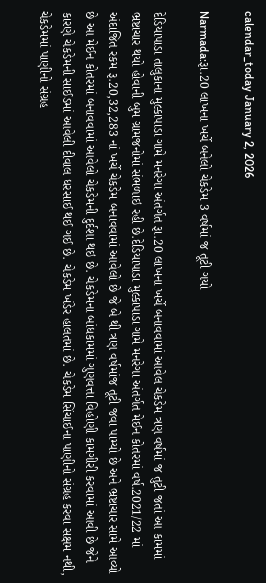calendar_today January 2, 2026

Narmada:રૂા.20 લાખના ખર્ચે બનેલો ચેકડેમ 3 વર્ષમાં જ તૂટી ગયો

દેડિયાપાડા તાલુકાના મુલ્કાપાડા ગામે મનરેગા અંતર્ગત રૂા.20 લાખના ખર્ચે બનાવવામાં આવેલ ચેકડેમ ત્રણ વર્ષમાં જ તુટી જતાં આ કામમાં ભ્રષ્ટાચાર થયો હોવાની બુમ ગ્રામજનોમાં સંભળાઇ રહી છે.દેડિયાપાડા મુલ્કાપાડા ગામે મનરેગા અંતર્ગત મેઈન કોતરમાં વર્ષ.2021/22 માં અંદાજિત રકમ રૂ.20,32,283 નાં ખર્ચે ચેકડેમ બનાવવામાં આવેલો છે જે બે થી ત્રણ વર્ષમાંજ તૂટી જવા પામ્યો છે અને ભ્રષ્ટાચાર સામે આવ્યો છે આ મેઈન કોતરમાં બનાવવામાં આવેલો ચેકડેમની દુર્દશા થઇ છે. ચેકડેમના બાંધકામમાં ગુણવત્તા વિહોણી કામગીરી કરવામાં આવી છે જેને કારણે ચેકડેમની સાઈડમાં આવેલી દીવાલ ધરસાઈ થઈ ગઈ છે. ચેકડેમ ખંડેર હાલતમાં છે. ચેકડેમ સિંચાઈના પાણીનો સંગ્રહ કરવા સક્ષમ નથી, ચેકડેમમાં પાણીનો સંગ્રહ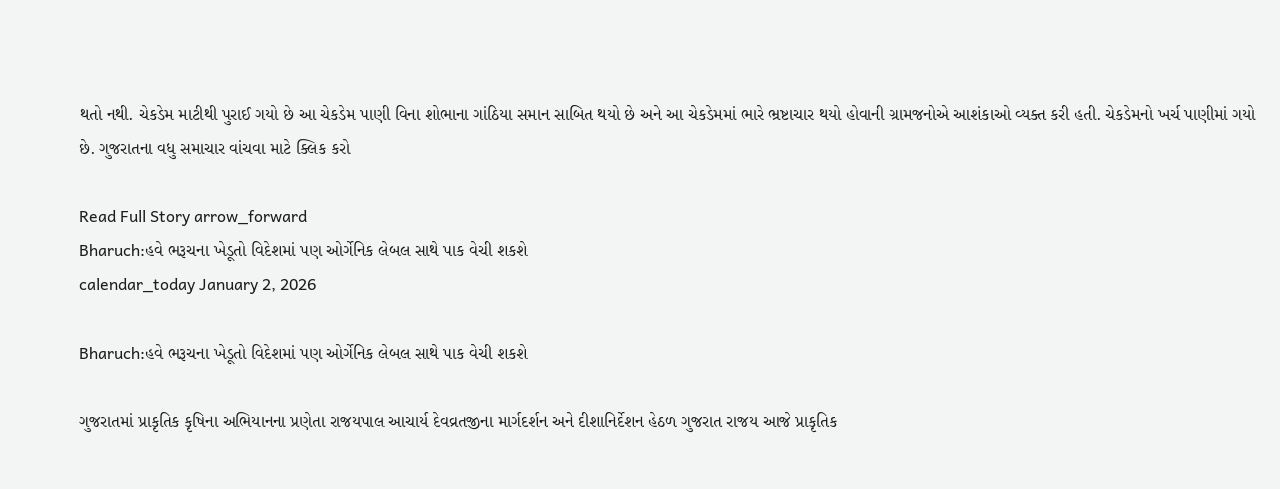થતો નથી. ચેકડેમ માટીથી પુરાઈ ગયો છે આ ચેકડેમ પાણી વિના શોભાના ગાંઠિયા સમાન સાબિત થયો છે અને આ ચેકડેમમાં ભારે ભ્રષ્ટાચાર થયો હોવાની ગ્રામજનોએ આશંકાઓ વ્યક્ત કરી હતી. ચેકડેમનો ખર્ચ પાણીમાં ગયો છે. ગુજરાતના વધુ સમાચાર વાંચવા માટે ક્લિક કરો

Read Full Story arrow_forward
Bharuch:હવે ભરૂચના ખેડૂતો વિદેશમાં પણ ઓર્ગેનિક લેબલ સાથે પાક વેચી શકશે
calendar_today January 2, 2026

Bharuch:હવે ભરૂચના ખેડૂતો વિદેશમાં પણ ઓર્ગેનિક લેબલ સાથે પાક વેચી શકશે

ગુજરાતમાં પ્રાકૃતિક કૃષિના અભિયાનના પ્રણેતા રાજયપાલ આચાર્ય દેવવ્રતજીના માર્ગદર્શન અને દીશાનિર્દેશન હેઠળ ગુજરાત રાજય આજે પ્રાકૃતિક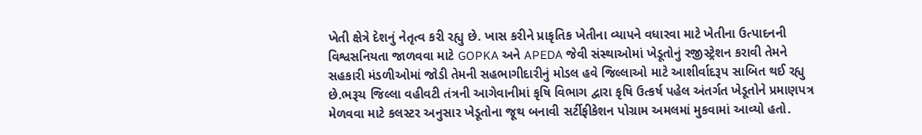ખેતી ક્ષેત્રે દેશનું નેતૃત્વ કરી રહ્યુ છે. ખાસ કરીને પ્રાકૃતિક ખેતીના વ્યાપને વધારવા માટે ખેતીના ઉત્પાદનની વિશ્વસનિયતા જાળવવા માટે GOPKA અને APEDA જેવી સંસ્થાઓમાં ખેડૂતોનું રજીસ્ટ્રેશન કરાવી તેમને સહકારી મંડળીઓમાં જોડી તેમની સહભાગીદારીનું મોડલ હવે જિલ્લાઓ માટે આશીર્વાદરૂપ સાબિત થઈ રહ્યુ છે.ભરૂચ જિલ્લા વહીવટી તંત્રની આગેવાનીમાં કૃષિ વિભાગ દ્વારા કૃષિ ઉત્કર્ષ પહેલ અંતર્ગત ખેડૂતોને પ્રમાણપત્ર મેળવવા માટે કલસ્ટર અનુસાર ખેડૂતોના જૂથ બનાવી સર્ટીફીકેશન પોગ્રામ અમલમાં મુકવામાં આવ્યો હતો.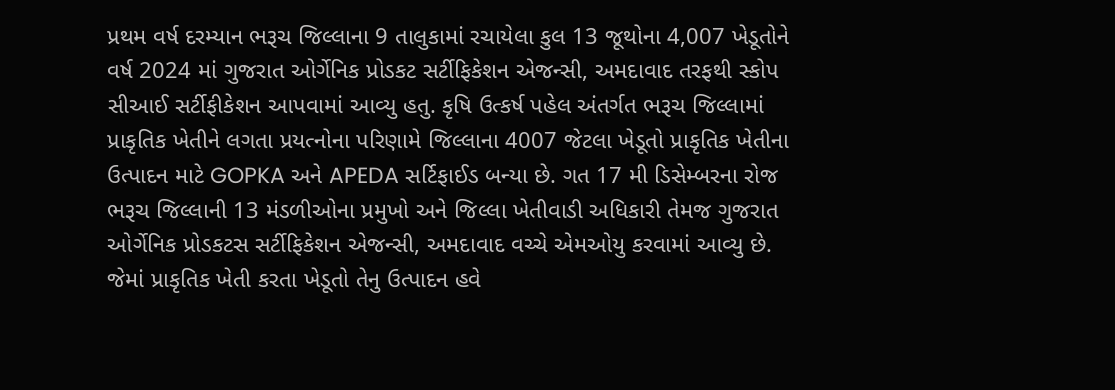પ્રથમ વર્ષ દરમ્યાન ભરૂચ જિલ્લાના 9 તાલુકામાં રચાયેલા કુલ 13 જૂથોના 4,007 ખેડૂતોને વર્ષ 2024 માં ગુજરાત ઓર્ગેનિક પ્રોડકટ સર્ટીફિકેશન એજન્સી, અમદાવાદ તરફથી સ્કોપ સીઆઈ સર્ટીફીકેશન આપવામાં આવ્યુ હતુ. કૃષિ ઉત્કર્ષ પહેલ અંતર્ગત ભરૂચ જિલ્લામાં પ્રાકૃતિક ખેતીને લગતા પ્રયત્નોના પરિણામે જિલ્લાના 4007 જેટલા ખેડૂતો પ્રાકૃતિક ખેતીના ઉત્પાદન માટે GOPKA અને APEDA સર્ટિફાઈડ બન્યા છે. ગત 17 મી ડિસેમ્બરના રોજ ભરૂચ જિલ્લાની 13 મંડળીઓના પ્રમુખો અને જિલ્લા ખેતીવાડી અધિકારી તેમજ ગુજરાત ઓર્ગેનિક પ્રોડકટસ સર્ટીફિકેશન એજન્સી, અમદાવાદ વચ્ચે એમઓયુ કરવામાં આવ્યુ છે. જેમાં પ્રાકૃતિક ખેતી કરતા ખેડૂતો તેનુ ઉત્પાદન હવે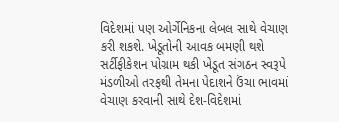વિદેશમાં પણ ઓર્ગેનિકના લેબલ સાથે વેચાણ કરી શકશે. ખેડૂતોની આવક બમણી થશે સર્ટીફીકેશન પોગ્રામ થકી ખેડૂત સંગઠન સ્વરૂપે મંડળીઓ તરફથી તેમના પેદાશને ઉંચા ભાવમાં વેચાણ કરવાની સાથે દેશ-વિદેશમાં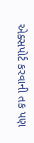એક્સપોર્ટ કરવાની તક પણ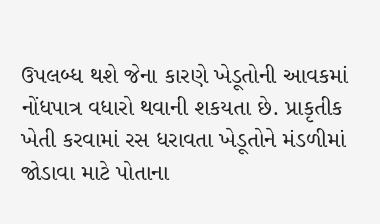ઉપલબ્ધ થશે જેના કારણે ખેડૂતોની આવકમાં નોંધપાત્ર વધારો થવાની શકયતા છે. પ્રાકૃતીક ખેતી કરવામાં રસ ધરાવતા ખેડૂતોને મંડળીમાં જોડાવા માટે પોતાના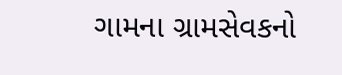ગામના ગ્રામસેવકનો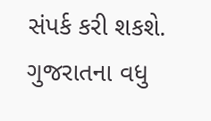સંપર્ક કરી શકશે. ગુજરાતના વધુ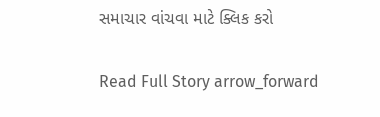સમાચાર વાંચવા માટે ક્લિક કરો

Read Full Story arrow_forward